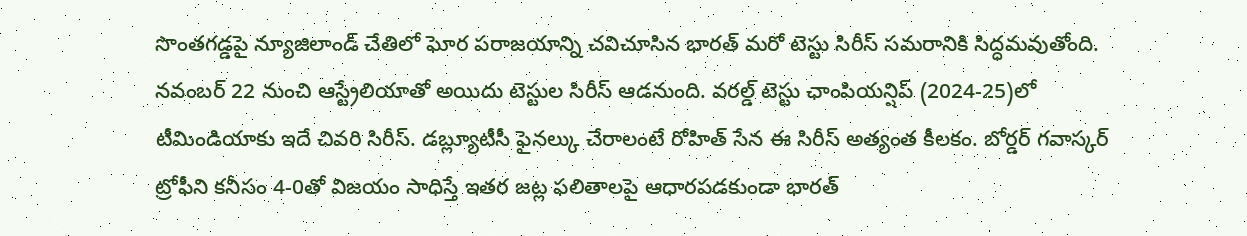సొంతగడ్డపై న్యూజిలాండ్ చేతిలో ఘోర పరాజయాన్ని చవిచూసిన భారత్ మరో టెస్టు సిరీస్ సమరానికి సిద్ధమవుతోంది. నవంబర్ 22 నుంచి ఆస్ట్రేలియాతో అయిదు టెస్టుల సిరీస్ ఆడనుంది. వరల్డ్ టెస్టు ఛాంపియన్షిప్ (2024-25)లో టీమిండియాకు ఇదే చివరి సిరీస్. డబ్ల్యూటీసీ ఫైనల్కు చేరాలంటే రోహిత్ సేన ఈ సిరీస్ అత్యంత కీలకం. బోర్డర్ గవాస్కర్ ట్రోఫీని కనీసం 4-0తో విజయం సాధిస్తే ఇతర జట్ల ఫలితాలపై ఆధారపడకుండా భారత్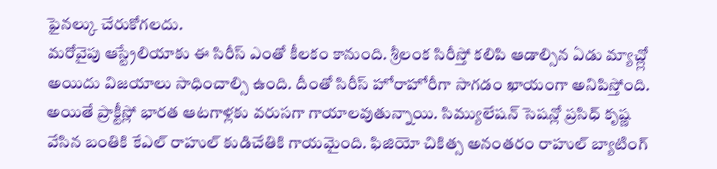ఫైనల్కు చేరుకోగలదు.
మరోవైపు ఆస్ట్రేలియాకు ఈ సిరీస్ ఎంతో కీలకం కానుంది. శ్రీలంక సిరీస్తో కలిపి ఆడాల్సిన ఏడు మ్యాచ్ల్లో అయిదు విజయాలు సాధించాల్సి ఉంది. దీంతో సిరీస్ హోరాహోరీగా సాగడం ఖాయంగా అనిపిస్తోంది. అయితే ప్రాక్టీస్లో భారత ఆటగాళ్లకు వరుసగా గాయాలవుతున్నాయి. సిమ్యులేషన్ సెషన్లో ప్రసిధ్ కృష్ణ వేసిన బంతికి కేఎల్ రాహుల్ కుడిచేతికి గాయమైంది. ఫిజియో చికిత్స అనంతరం రాహుల్ బ్యాటింగ్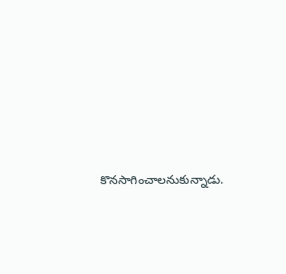కొనసాగించాలనుకున్నాడు.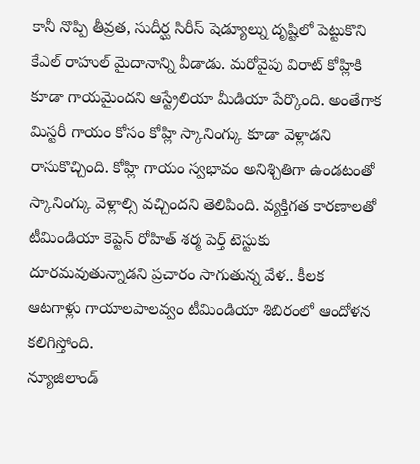కానీ నొప్పి తీవ్రత, సుదీర్ఘ సిరీస్ షెడ్యూల్ను దృష్టిలో పెట్టుకొని కేఎల్ రాహుల్ మైదానాన్ని వీడాడు. మరోవైపు విరాట్ కోహ్లికి కూడా గాయమైందని ఆస్ట్రేలియా మీడియా పేర్కొంది. అంతేగాక మిస్టరీ గాయం కోసం కోహ్లి స్కానింగ్కు కూడా వెళ్లాడని రాసుకొచ్చింది. కోహ్లి గాయం స్వభావం అనిశ్చితిగా ఉండటంతో స్కానింగ్కు వెళ్లాల్సి వచ్చిందని తెలిపింది. వ్యక్తిగత కారణాలతో టీమిండియా కెప్టెన్ రోహిత్ శర్మ పెర్త్ టెస్టుకు దూరమవుతున్నాడని ప్రచారం సాగుతున్న వేళ.. కీలక ఆటగాళ్లు గాయాలపాలవ్వం టీమిండియా శిబిరంలో ఆందోళన కలిగిస్తోంది.
న్యూజిలాండ్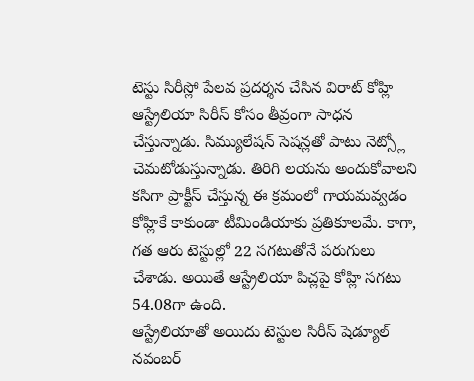టెస్టు సిరీస్లో పేలవ ప్రదర్శన చేసిన విరాట్ కోహ్లి ఆస్ట్రేలియా సిరీస్ కోసం తీవ్రంగా సాధన చేస్తున్నాడు. సిమ్యులేషన్ సెషన్లతో పాటు నెట్స్లో చెమటోడుస్తున్నాడు. తిరిగి లయను అందుకోవాలని కసిగా ప్రాక్టీస్ చేస్తున్న ఈ క్రమంలో గాయమవ్వడం కోహ్లికే కాకుండా టీమిండియాకు ప్రతికూలమే. కాగా, గత ఆరు టెస్టుల్లో 22 సగటుతోనే పరుగులు చేశాడు. అయితే ఆస్ట్రేలియా పిచ్లపై కోహ్లి సగటు 54.08గా ఉంది.
ఆస్ట్రేలియాతో అయిదు టెస్టుల సిరీస్ షెడ్యూల్
నవంబర్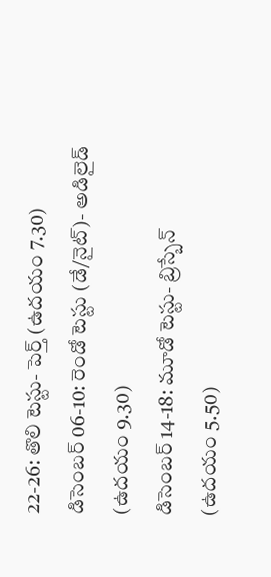22-26: తొలి టెస్టు- పెర్త్ (ఉదయం 7.30)
డిసెంబర్ 06-10: రెండో టెస్టు (డే/నైట్)- అడిలైడ్ (ఉదయం 9.30)
డిసెంబర్ 14-18: మూడో టెస్టు- బ్రిస్బేన్ (ఉదయం 5.50)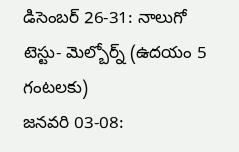డిసెంబర్ 26-31: నాలుగో టెస్టు- మెల్బోర్న్ (ఉదయం 5 గంటలకు)
జనవరి 03-08: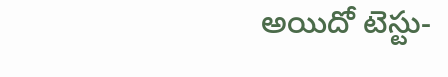అయిదో టెస్టు-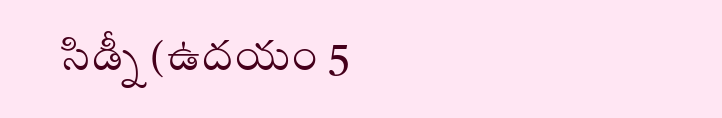సిడ్నీ (ఉదయం 5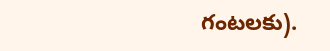గంటలకు).